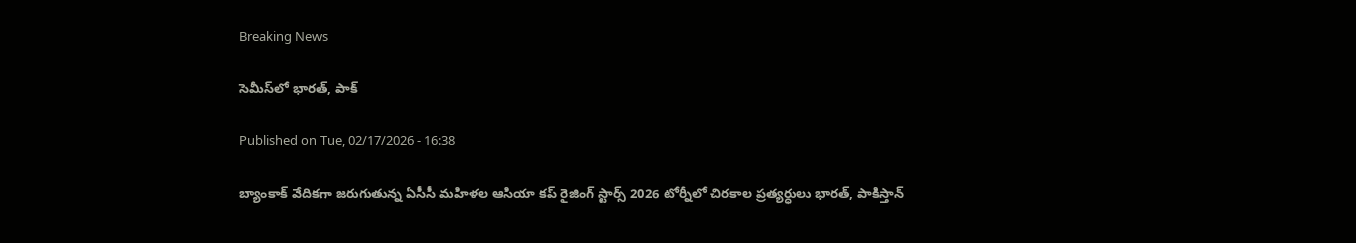Breaking News

సెమీస్‌లో భారత్‌, పాక్‌

Published on Tue, 02/17/2026 - 16:38

బ్యాంకాక్‌ వేదికగా జరుగుతున్న ఏసీసీ మహిళల ఆసియా కప్‌ రైజింగ్‌ స్టార్స్‌ 2026 టోర్నీలో చిరకాల ప్రత్యర్ధులు భారత్‌, పాకిస్తాన్‌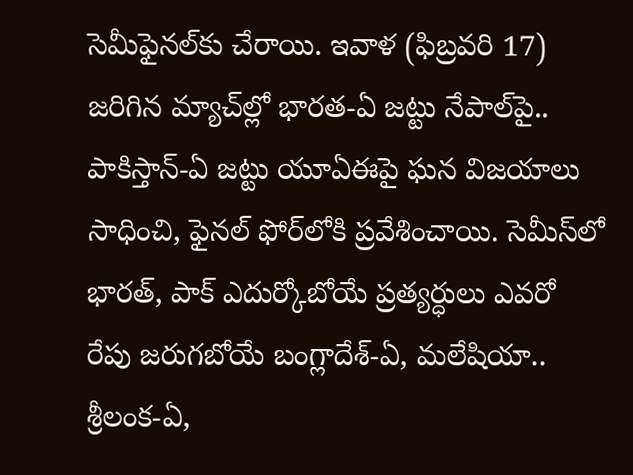సెమీఫైనల్‌కు చేరాయి. ఇవాళ (ఫిబ్రవరి 17) జరిగిన మ్యాచ్‌ల్లో భారత-ఏ జట్టు నేపాల్‌పై.. పాకిస్తాన్‌-ఏ జట్టు యూఏఈపై ఘన విజయాలు సాధించి, ఫైనల్‌ ఫోర్‌లోకి ప్రవేశించాయి. సెమీస్‌లో భారత్‌, పాక్‌ ఎదుర్కోబోయే ప్రత్యర్ధులు ఎవరో రేపు జరుగబోయే బంగ్లాదేశ్‌-ఏ, మలేషియా.. శ్రీలంక-ఏ,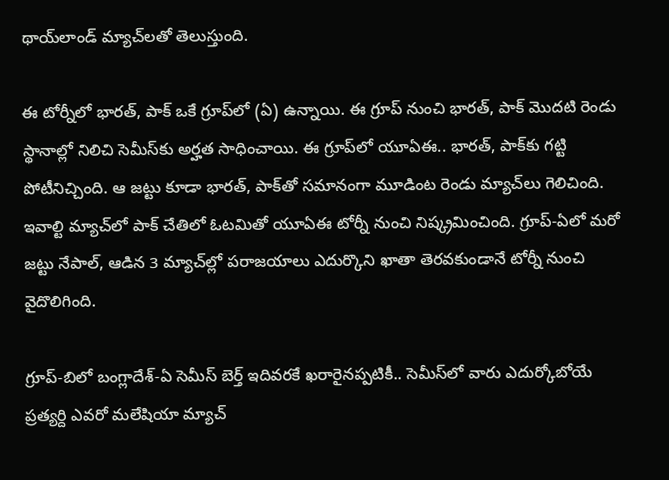థాయ్‌లాండ్‌ మ్యాచ్‌లతో తెలుస్తుంది.

ఈ టోర్నీలో భారత్‌, పాక్‌ ఒకే గ్రూప్‌లో (ఏ) ఉన్నాయి. ఈ గ్రూప్‌ నుంచి భారత్‌, పాక్‌ మొదటి రెండు స్థానాల్లో నిలిచి సెమీస్‌కు అర్హత సాధించాయి. ఈ గ్రూప్‌లో యూఏఈ.. భారత్‌, పాక్‌కు గట్టి పోటీనిచ్చింది. ఆ జట్టు కూడా భారత్‌, పాక్‌తో సమానంగా మూడింట రెండు మ్యాచ్‌లు గెలిచింది. ఇవాల్టి మ్యాచ్‌లో పాక్‌ చేతిలో ఓటమితో యూఏఈ టోర్నీ నుంచి నిష్క్రమించింది. గ్రూప్‌-ఏలో మరో జట్టు నేపాల్‌, ఆడిన 3 మ్యాచ్‌ల్లో పరాజయాలు ఎదుర్కొని ఖాతా తెరవకుండానే టోర్నీ నుంచి వైదొలిగింది.

గ్రూప్‌-బిలో బంగ్లాదేశ్‌-ఏ సెమీస్‌ బెర్త్‌ ఇదివరకే ఖరారైనప్పటికీ.. సెమీస్‌లో వారు ఎదుర్కోబోయే ప్రత్యర్ది ఎవరో మలేషియా మ్యాచ్‌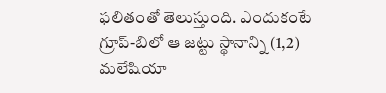ఫలితంతో తెలుస్తుంది. ఎందుకంటే గ్రూప్‌-బిలో ఆ జట్టు స్థానాన్ని (1,2) మలేషియా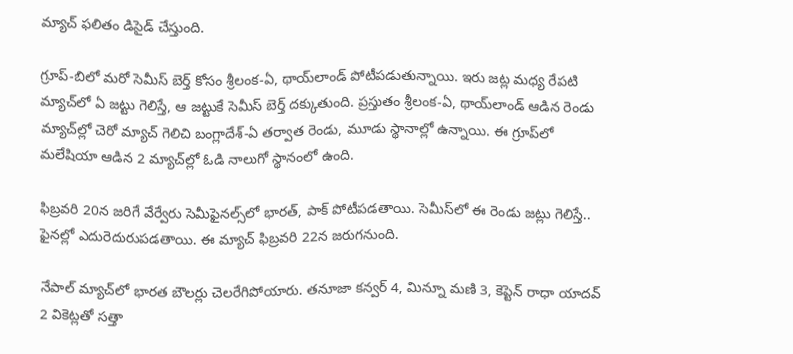మ్యాచ్‌ ఫలితం డిసైడ్‌ చేస్తుంది.

గ్రూప్‌-బిలో మరో సెమీస్‌ బెర్త్‌ కోసం శ్రీలంక-ఏ, థాయ్‌లాండ్‌ పోటీపడుతున్నాయి. ఇరు జట్ల మధ్య రేపటి మ్యాచ్‌లో ఏ జట్టు గెలిస్తే, ఆ జట్టుకే సెమీస్‌ బెర్త్‌ దక్కుతుంది. ప్రస్తుతం శ్రీలంక-ఏ, థాయ్‌లాండ్‌ ఆడిన రెండు మ్యాచ్‌ల్లో చెరో మ్యాచ్‌ గెలిచి బంగ్లాదేశ్‌-ఏ తర్వాత రెండు, మూడు స్థానాల్లో ఉన్నాయి. ఈ గ్రూప్‌లో మలేషియా ఆడిన 2 మ్యాచ్‌ల్లో ఓడి నాలుగో స్థానంలో ఉంది.

ఫిబ్రవరి 20న జరిగే వేర్వేరు సెమీఫైనల్స్‌లో భారత్‌, పాక్‌ పోటీపడతాయి. సెమీస్‌లో ఈ రెండు జట్లు గెలిస్తే.. ఫైనల్లో ఎదురెదురుపడతాయి. ఈ మ్యాచ్‌ ఫిబ్రవరి 22న జరుగనుంది.

నేపాల్‌ మ్యాచ్‌లో భారత బౌలర్లు చెలరేగిపోయారు. తనూజా కన్వర్‌ 4, మిన్నూ మణి 3, కెప్టెన్‌ రాధా యాదవ్‌ 2 వికెట్లతో సత్తా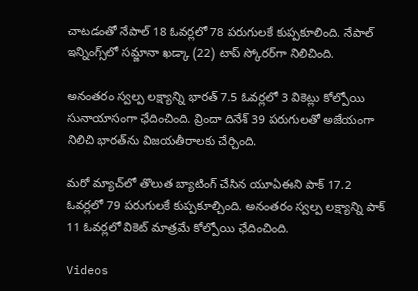చాటడంతో నేపాల్‌ 18 ఓవర్లలో 78 పరుగులకే కుప్పకూలింది. నేపాల్‌ ఇన్నింగ్స్‌లో సమ్జానా ఖడ్కా (22) టాప్‌ స్కోరర్‌గా నిలిచింది.

అనంతరం స్వల్ప లక్ష్యాన్ని భారత్‌ 7.5 ఓవర్లలో 3 వికెట్లు కోల్పోయి సునాయాసంగా ఛేదించింది. వ్రిందా దినేశ్‌ 39 పరుగులతో అజేయంగా నిలిచి భారత్‌ను విజయతీరాలకు చేర్చింది.

మరో మ్యాచ్‌లో తొలుత బ్యాటింగ్‌ చేసిన యూఏఈని పాక్‌ 17.2 ఓవర్లలో 79 పరుగులకే కుప్పకూల్చింది. అనంతరం స్వల్ప లక్ష్యాన్ని పాక్‌ 11 ఓవర్లలో వికెట్‌ మాత్రమే కోల్పోయి ఛేదించింది.

Videos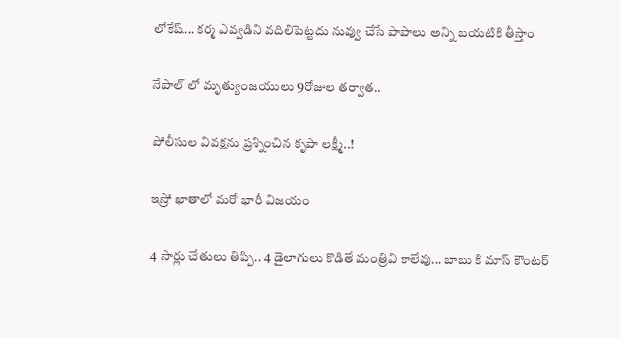లోకేష్... కర్మ ఎవ్వడిని వదిలిపెట్టదు నువ్వు చేసే పాపాలు అన్ని బయటికి తీస్తాం

నేపాల్ లో మృత్యుంజయులు 9రోజుల తర్వాత..

పోలీసుల వివక్షను ప్రశ్నించిన కృపా లక్ష్మీ..!

ఇస్రో ఖాతాలో మరో భారీ విజయం

4 సార్లు చేతులు తిప్పి.. 4 డైలాగులు కొడితే మంత్రివి కాలేవు... బాబు కి మాస్ కౌంటర్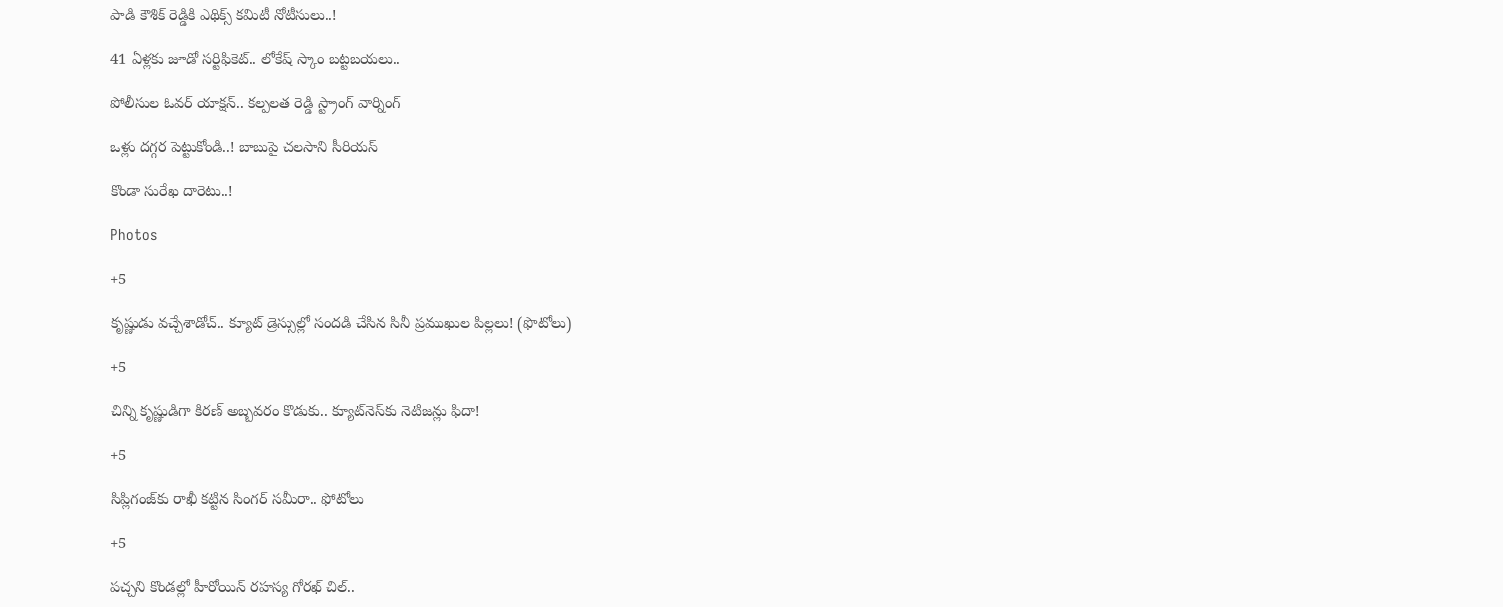పాడి కౌశిక్ రెడ్డికి ఎథిక్స్ కమిటీ నోటీసులు..!

41 ఏళ్లకు జూడో సర్టిఫికెట్.. లోకేష్ స్కాం బట్టబయలు..

పోలీసుల ఓవర్ యాక్షన్.. కల్పలత రెడ్డి స్ట్రాంగ్ వార్నింగ్

ఒళ్లు దగ్గర పెట్టుకోండి..! బాబుపై చలసాని సీరియస్

కొండా సురేఖ దారెటు..!

Photos

+5

కృష్ణుడు వచ్చేశాడోచ్.. క్యూట్ డ్రెస్సుల్లో సందడి చేసిన సినీ ప్రముఖుల పిల్లలు! (ఫొటోలు)

+5

చిన్ని కృష్ణుడిగా కిరణ్ అబ్బవరం కొడుకు.. క్యూట్‌నెస్‌కు నెటిజన్లు ఫిదా!

+5

సిప్లిగంజ్‌కు రాఖీ కట్టిన సింగర్ సమీరా.. ఫోటోలు

+5

పచ్చని కొండల్లో హీరోయిన్ రహస్య గోరఖ్ చిల్..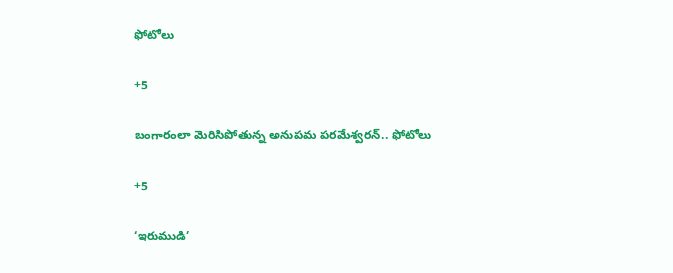ఫోటోలు

+5

బంగారంలా మెరిసిపోతున్న అనుపమ పరమేశ్వరన్.. ఫోటోలు

+5

‘ఇరుముడి’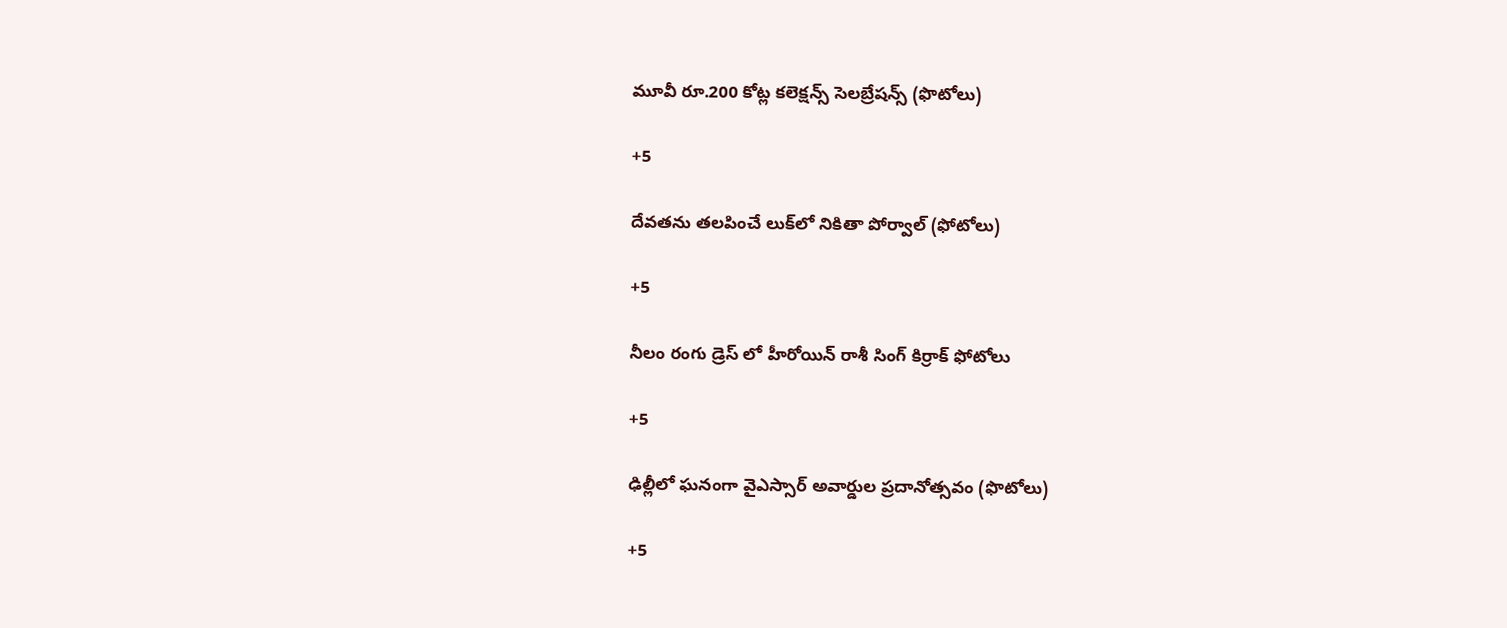మూవీ రూ.200 కోట్ల కలెక్షన్స్ సెలబ్రేషన్స్ (ఫొటోలు)

+5

దేవతను తలపించే లుక్‌లో నికితా పోర్వాల్‌ (ఫోటోలు)

+5

నీలం రంగు డ్రెస్ లో హీరోయిన్ రాశీ సింగ్ కిర్రాక్ ఫోటోలు

+5

ఢిల్లీలో ఘనంగా వైఎస్సార్‌ అవార్డుల ప్రదానోత్సవం (ఫొటోలు)

+5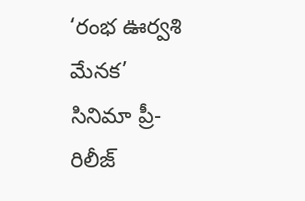‘రంభ ఊర్వశి మేనక’ సినిమా ప్రీ-రిలీజ్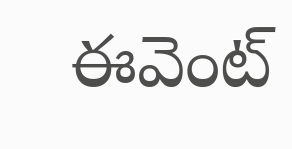ఈవెంట్‌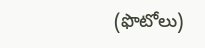(ఫొటోలు)